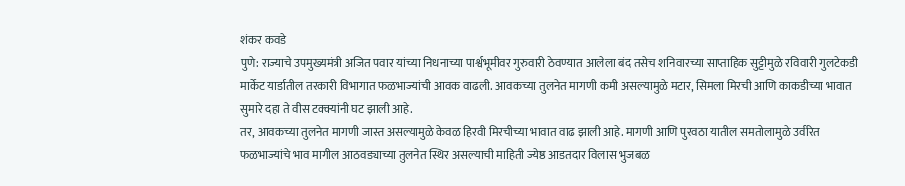शंकर कवडे
पुणे: राज्याचे उपमुख्यमंत्री अजित पवार यांच्या निधनाच्या पार्श्वभूमीवर गुरुवारी ठेवण्यात आलेला बंद तसेच शनिवारच्या साप्ताहिक सुट्टीमुळे रविवारी गुलटेकडी मार्केट यार्डातील तरकारी विभागात फळभाज्यांची आवक वाढली. आवकच्या तुलनेत मागणी कमी असल्यामुळे मटार, सिमला मिरची आणि काकडीच्या भावात सुमारे दहा ते वीस टक्क्यांनी घट झाली आहे.
तर, आवकच्या तुलनेत मागणी जास्त असल्यामुळे केवळ हिरवी मिरचीच्या भावात वाढ झाली आहे. मागणी आणि पुरवठा यातील समतोलामुळे उर्वरित फळभाज्यांचे भाव मागील आठवड्याच्या तुलनेत स्थिर असल्याची माहिती ज्येष्ठ आडतदार विलास भुजबळ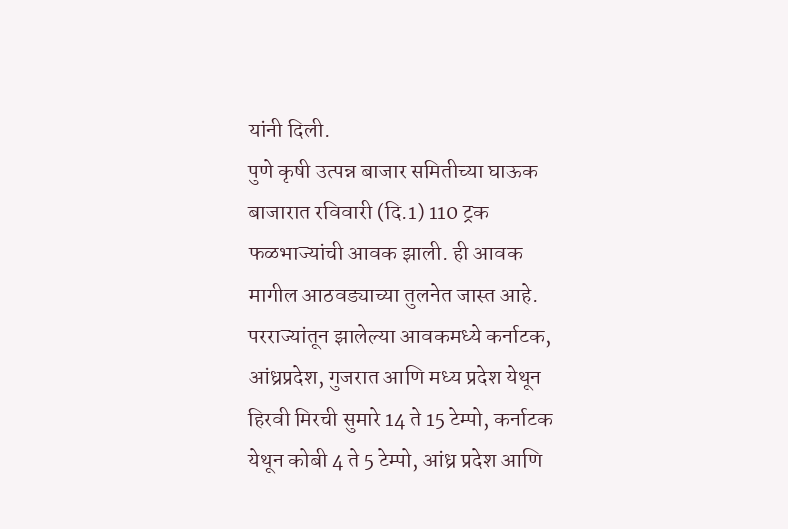यांनी दिली.
पुणे कृषी उत्पन्न बाजार समितीच्या घाऊक बाजारात रविवारी (दि.1) 110 ट्रक फळभाज्यांची आवक झाली. ही आवक मागील आठवड्याच्या तुलनेत जास्त आहे. परराज्यांतून झालेल्या आवकमध्ये कर्नाटक, आंध्रप्रदेश, गुजरात आणि मध्य प्रदेश येथून हिरवी मिरची सुमारे 14 ते 15 टेम्पो, कर्नाटक येथून कोबी 4 ते 5 टेम्पो, आंध्र प्रदेश आणि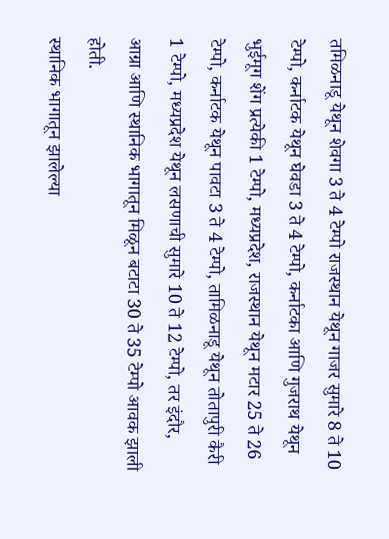तमिळनाडू येथून शेवगा 3 ते 4 टेम्पो राजस्थान येथून गाजर सुमारे 8 ते 10 टेम्पो, कर्नाटक येथून घेवडा 3 ते 4 टेम्पो, कर्नाटका आणि गुजराथ येथून भुईमूग शेंग प्रत्येकी 1 टेम्पो, मध्यप्रदेश, राजस्थान येथून मटार 25 ते 26 टेम्पो, कर्नाटक येथून पावटा 3 ते 4 टेम्पो, तामिळनाडू येथून तोतापुरी कैरी 1 टेम्पो, मध्यप्रदेश येथून लसणाची सुमारे 10 ते 12 टेम्पो, तर इंदौर, आग्रा आणि स्थानिक भागातून मिळून बटाटा 30 ते 35 टेम्पो आवक झाली होती.
स्थानिक भागातून झालेल्या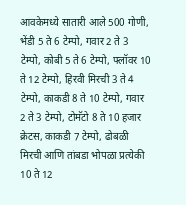आवकेमध्ये सातारी आले 500 गोणी, भेंडी 5 ते 6 टेम्पो, गवार 2 ते 3 टेम्पो, कोबी 5 ते 6 टेम्पो, फ्लॉवर 10 ते 12 टेम्पो, हिरवी मिरची 3 ते 4 टेम्पो, काकडी 8 ते 10 टेम्पो, गवार 2 ते 3 टेम्पो, टोमॅटो 8 ते 10 हजार क्रेटस, काकडी 7 टेम्पो, ढोबळी मिरची आणि तांबडा भोपळा प्रत्येकी 10 ते 12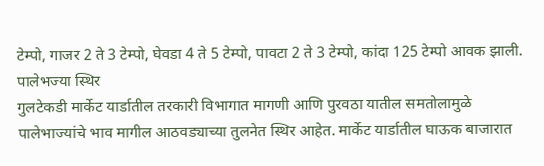टेम्पो, गाजर 2 ते 3 टेम्पो, घेवडा 4 ते 5 टेम्पो, पावटा 2 ते 3 टेम्पो, कांदा 125 टेम्पो आवक झाली.
पालेभज्या स्थिर
गुलटेकडी मार्केट यार्डातील तरकारी विभागात मागणी आणि पुरवठा यातील समतोलामुळे पालेभाज्यांचे भाव मागील आठवड्याच्या तुलनेत स्थिर आहेत. मार्केट यार्डातील घाऊक बाजारात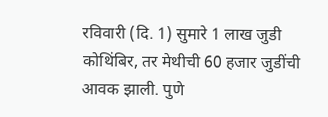रविवारी (दि. 1) सुमारे 1 लाख जुडी कोथिंबिर, तर मेथीची 60 हजार जुडींची आवक झाली. पुणे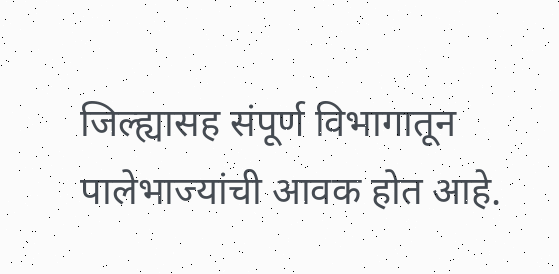जिल्ह्यासह संपूर्ण विभागातून पालेभाज्यांची आवक होत आहे.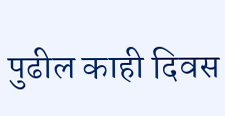पुढील काही दिवस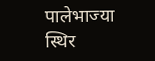पालेभाज्या स्थिर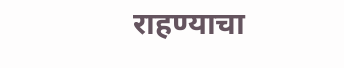राहण्याचा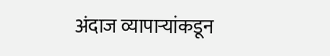अंदाज व्यापाऱ्यांकडून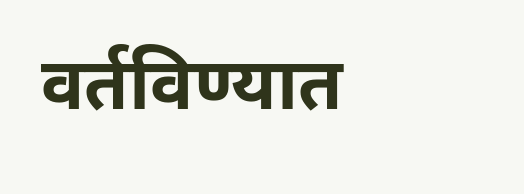वर्तविण्यात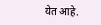येत आहे.